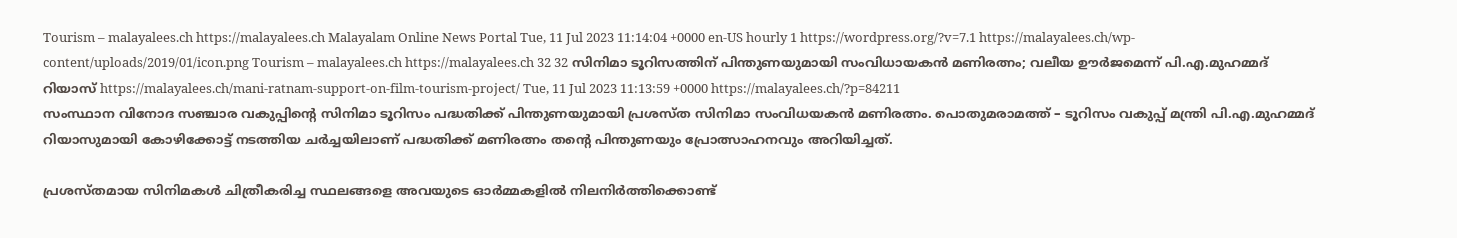Tourism – malayalees.ch https://malayalees.ch Malayalam Online News Portal Tue, 11 Jul 2023 11:14:04 +0000 en-US hourly 1 https://wordpress.org/?v=7.1 https://malayalees.ch/wp-content/uploads/2019/01/icon.png Tourism – malayalees.ch https://malayalees.ch 32 32 സിനിമാ ടൂറിസത്തിന് പിന്തുണയുമായി സംവിധായകൻ മണിരത്നം; വലീയ ഊർജമെന്ന് പി.എ.മുഹമ്മദ് റിയാസ് https://malayalees.ch/mani-ratnam-support-on-film-tourism-project/ Tue, 11 Jul 2023 11:13:59 +0000 https://malayalees.ch/?p=84211
സംസ്ഥാന വിനോദ സഞ്ചാര വകുപ്പിന്റെ സിനിമാ ടൂറിസം പദ്ധതിക്ക് പിന്തുണയുമായി പ്രശസ്ത സിനിമാ സംവിധയകൻ മണിരത്നം. പൊതുമരാമത്ത് – ടൂറിസം വകുപ്പ് മന്ത്രി പി.എ.മുഹമ്മദ് റിയാസുമായി കോഴിക്കോട്ട് നടത്തിയ ചർച്ചയിലാണ് പദ്ധതിക്ക് മണിരത്നം തന്റെ പിന്തുണയും പ്രോത്സാഹനവും അറിയിച്ചത്.

പ്രശസ്തമായ സിനിമകൾ ചിത്രീകരിച്ച സ്ഥലങ്ങളെ അവയുടെ ഓർമ്മകളിൽ നിലനിർത്തിക്കൊണ്ട്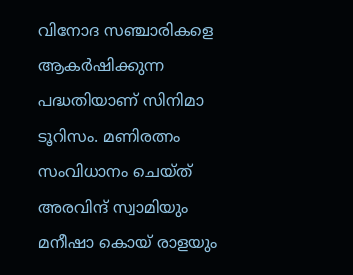വിനോദ സഞ്ചാരികളെ ആകർഷിക്കുന്ന പദ്ധതിയാണ് സിനിമാ ടൂറിസം. മണിരത്നം സംവിധാനം ചെയ്ത് അരവിന്ദ് സ്വാമിയും മനീഷാ കൊയ് രാളയും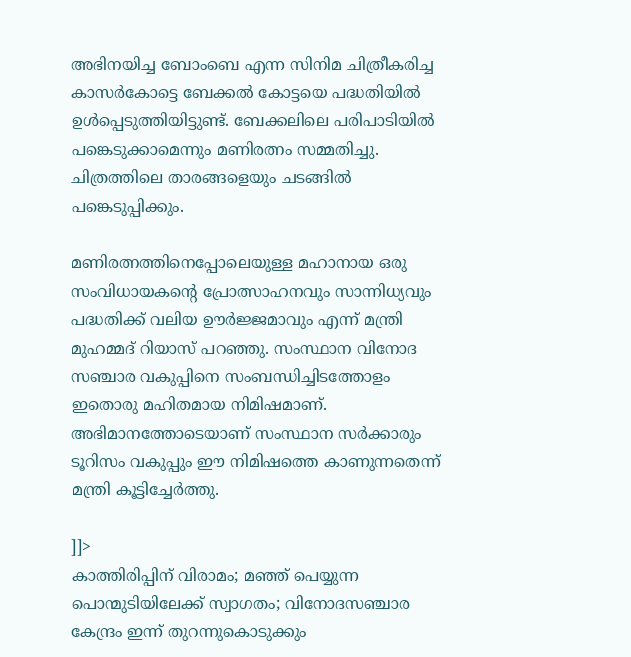അഭിനയിച്ച ബോംബെ എന്ന സിനിമ ചിത്രീകരിച്ച കാസർകോട്ടെ ബേക്കൽ കോട്ടയെ പദ്ധതിയിൽ ഉൾപ്പെടുത്തിയിട്ടുണ്ട്. ബേക്കലിലെ പരിപാടിയിൽ പങ്കെടുക്കാമെന്നും മണിരത്നം സമ്മതിച്ചു. ചിത്രത്തിലെ താരങ്ങളെയും ചടങ്ങിൽ പങ്കെടുപ്പിക്കും.

മണിരത്നത്തിനെപ്പോലെയുള്ള മഹാനായ ഒരു സംവിധായകന്റെ പ്രോത്സാഹനവും സാന്നിധ്യവും പദ്ധതിക്ക് വലിയ ഊർജ്ജമാവും എന്ന് മന്ത്രി മുഹമ്മദ് റിയാസ് പറഞ്ഞു. സംസ്ഥാന വിനോദ സഞ്ചാര വകുപ്പിനെ സംബന്ധിച്ചിടത്തോളം ഇതൊരു മഹിതമായ നിമിഷമാണ്. അഭിമാനത്തോടെയാണ് സംസ്ഥാന സർക്കാരും ടൂറിസം വകുപ്പും ഈ നിമിഷത്തെ കാണുന്നതെന്ന് മന്ത്രി കൂട്ടിച്ചേർത്തു.

]]>
കാത്തിരിപ്പിന് വിരാമം; മഞ്ഞ് പെയ്യുന്ന പൊന്മുടിയിലേക്ക് സ്വാഗതം; വിനോദസഞ്ചാര കേന്ദ്രം ഇന്ന് തുറന്നുകൊടുക്കും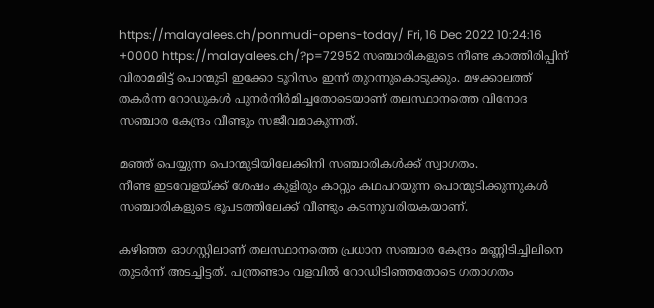https://malayalees.ch/ponmudi-opens-today/ Fri, 16 Dec 2022 10:24:16 +0000 https://malayalees.ch/?p=72952 സഞ്ചാരികളുടെ നീണ്ട കാത്തിരിപ്പിന് വിരാമമിട്ട് പൊന്മുടി ഇക്കോ ടൂറിസം ഇന്ന് തുറന്നുകൊടുക്കും. മഴക്കാലത്ത് തകർന്ന റോഡുകൾ പുനർനിർമിച്ചതോടെയാണ് തലസ്ഥാനത്തെ വിനോദ സഞ്ചാര കേന്ദ്രം വീണ്ടും സജീവമാകുന്നത്.

മഞ്ഞ് പെയ്യുന്ന പൊന്മുടിയിലേക്കിനി സഞ്ചാരികൾക്ക് സ്വാഗതം.
നീണ്ട ഇടവേളയ്ക്ക് ശേഷം കുളിരും കാറ്റും കഥപറയുന്ന പൊന്മുടിക്കുന്നുകൾ സഞ്ചാരികളുടെ ഭൂപടത്തിലേക്ക് വീണ്ടും കടന്നുവരിയകയാണ്.

കഴിഞ്ഞ ഓഗസ്റ്റിലാണ് തലസ്ഥാനത്തെ പ്രധാന സഞ്ചാര കേന്ദ്രം മണ്ണിടിച്ചിലിനെ തുടർന്ന് അടച്ചിട്ടത്. പന്ത്രണ്ടാം വളവിൽ റോഡിടിഞ്ഞതോടെ ഗതാഗതം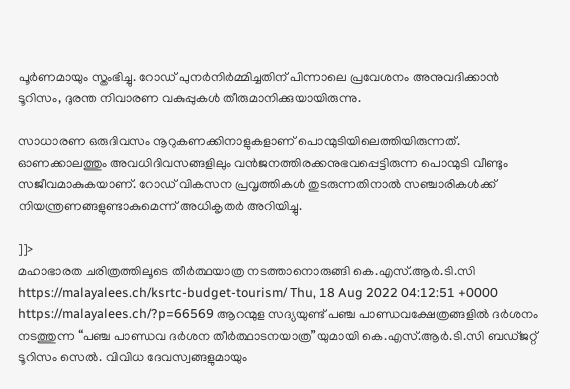പൂർണമായും സ്തംഭിച്ചു. റോഡ് പുനർനിർമ്മിച്ചതിന് പിന്നാലെ പ്രവേശനം അനുവദിക്കാൻ ടൂറിസം, ദുരന്ത നിവാരണ വകുപ്പുകൾ തീരുമാനിക്കുയായിരുന്നു.

സാധാരണ ഒരുദിവസം നൂറുകണക്കിനാളുകളാണ് പൊന്മുടിയിലെത്തിയിരുന്നത്. ഓണക്കാലത്തും അവധിദിവസങ്ങളിലും വൻജനത്തിരക്കനുഭവപ്പെട്ടിരുന്ന പൊന്മുടി വീണ്ടും സജീവമാകുകയാണ്. റോഡ് വികസന പ്രവൃത്തികൾ തുടരുന്നതിനാൽ സഞ്ചാരികൾക്ക് നിയന്ത്രണങ്ങളുണ്ടാകുമെന്ന് അധികൃതർ അറിയിച്ചു.

]]>
മഹാഭാരത ചരിത്രത്തിലൂടെ തീർത്ഥയാത്ര നടത്താനൊരുങ്ങി കെ.എസ്.ആർ.ടി.സി https://malayalees.ch/ksrtc-budget-tourism/ Thu, 18 Aug 2022 04:12:51 +0000 https://malayalees.ch/?p=66569 ആറന്മുള സദ്യയുണ്ട് പഞ്ച പാണ്ഡവക്ഷേത്രങ്ങളിൽ ദർശനം നടത്തുന്ന “പഞ്ച പാണ്ഡവ ദർശന തീർത്ഥാടനയാത്ര”യുമായി കെ.എസ്.ആർ.ടി.സി ബഡ്ജറ്റ് ടൂറിസം സെൽ. വിവിധ ദേവസ്വങ്ങളുമായും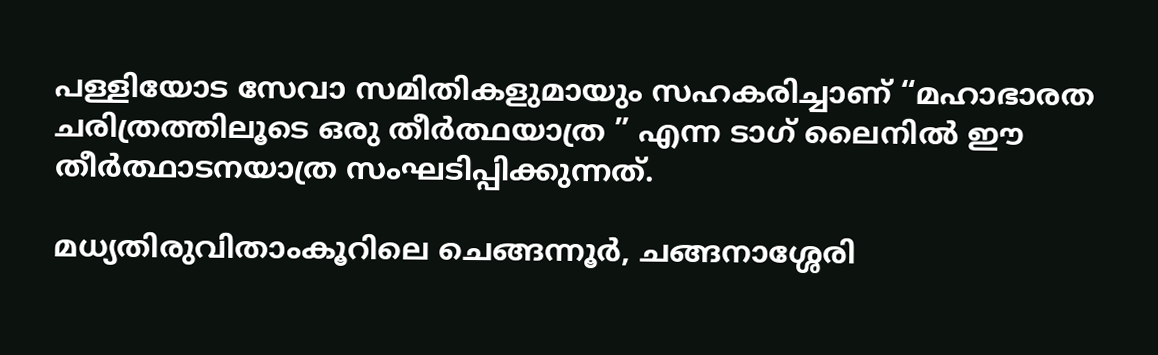പള്ളിയോട സേവാ സമിതികളുമായും സഹകരിച്ചാണ് “മഹാഭാരത ചരിത്രത്തിലൂടെ ഒരു തീർത്ഥയാത്ര ” എന്ന ടാഗ് ലൈനിൽ ഈ തീർത്ഥാടനയാത്ര സംഘടിപ്പിക്കുന്നത്.

മധ്യതിരുവിതാംകൂറിലെ ചെങ്ങന്നൂർ, ചങ്ങനാശ്ശേരി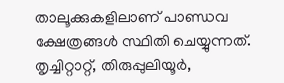താലൂക്കുകളിലാണ് പാണ്ഡവ ക്ഷേത്രങ്ങൾ സ്ഥിതി ചെയ്യുന്നത്. തൃച്ചിറ്റാറ്റ്, തിരുപ്പുലിയൂർ,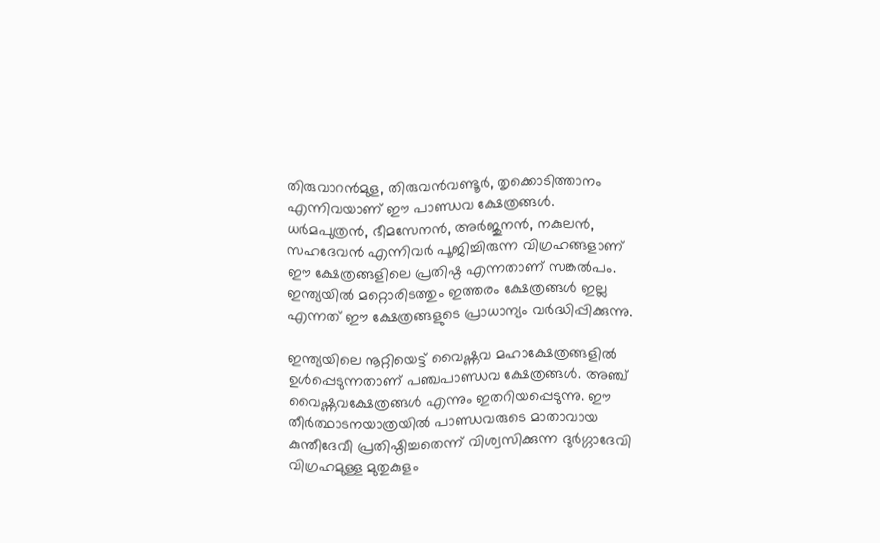തിരുവാറൻമുള, തിരുവൻവണ്ടൂർ, തൃക്കൊടിത്താനം എന്നിവയാണ് ഈ പാണ്ഡവ ക്ഷേത്രങ്ങൾ. ധർമപുത്രൻ, ഭീമസേനൻ, അർജുനൻ, നകുലൻ, സഹദേവൻ എന്നിവർ പൂജിച്ചിരുന്ന വിഗ്രഹങ്ങളാണ് ഈ ക്ഷേത്രങ്ങളിലെ പ്രതിഷ്ഠ എന്നതാണ് സങ്കൽപം. ഇന്ത്യയിൽ മറ്റൊരിടത്തും ഇത്തരം ക്ഷേത്രങ്ങൾ ഇല്ല എന്നത് ഈ ക്ഷേത്രങ്ങളുടെ പ്രാധാന്യം വർദ്ധിപ്പിക്കുന്നു.

ഇന്ത്യയിലെ നൂറ്റിയെട്ട് വൈഷ്ണവ മഹാക്ഷേത്രങ്ങളിൽ ഉൾപ്പെടുന്നതാണ് പഞ്ചപാണ്ഡവ ക്ഷേത്രങ്ങൾ. അഞ്ച് വൈഷ്ണവക്ഷേത്രങ്ങൾ എന്നും ഇതറിയപ്പെടുന്നു. ഈ തീർത്ഥാടനയാത്രയിൽ പാണ്ഡവരുടെ മാതാവായ കുന്തീദേവീ പ്രതിഷ്ഠിച്ചതെന്ന് വിശ്വസിക്കുന്ന ദുർഗ്ഗാദേവി വിഗ്രഹമുള്ള മുതുകുളം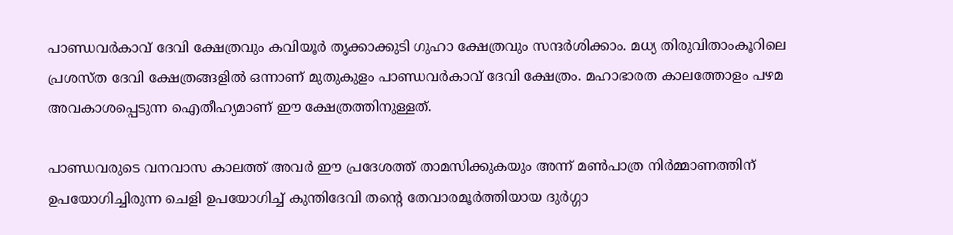പാണ്ഡവര്‍കാവ് ദേവി ക്ഷേത്രവും കവിയൂർ തൃക്കാക്കുടി ഗുഹാ ക്ഷേത്രവും സന്ദർശിക്കാം. മധ്യ തിരുവിതാംകൂറിലെ പ്രശസ്ത ദേവി ക്ഷേത്രങ്ങളില്‍ ഒന്നാണ് മുതുകുളം പാണ്ഡവര്‍കാവ് ദേവി ക്ഷേത്രം. മഹാഭാരത കാലത്തോളം പഴമ അവകാശപ്പെടുന്ന ഐതീഹ്യമാണ് ഈ ക്ഷേത്രത്തിനുള്ളത്.

പാണ്ഡവരുടെ വനവാസ കാലത്ത് അവര്‍ ഈ പ്രദേശത്ത് താമസിക്കുകയും അന്ന് മണ്‍പാത്ര നിര്‍മ്മാണത്തിന് ഉപയോഗിച്ചിരുന്ന ചെളി ഉപയോഗിച്ച് കുന്തിദേവി തന്‍റെ തേവാരമൂര്‍ത്തിയായ ദുര്‍ഗ്ഗാ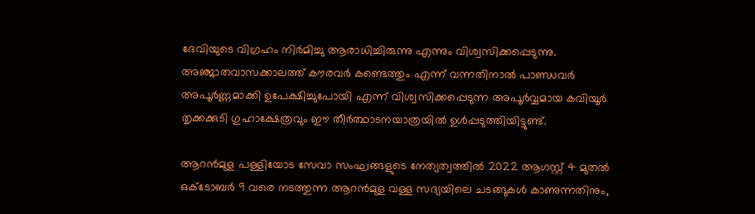ദേവിയുടെ വിഗ്രഹം നിര്‍മിച്ചു ആരാധിച്ചിരുന്നു എന്നും വിശ്വസിക്കപ്പെടുന്നു. അഞ്ജാതവാസക്കാലത്ത് കൗരവർ കണ്ടെത്തും എന്ന് വന്നതിനാൽ പാണ്ഡവർ അപൂർണ്ണമാക്കി ഉപേക്ഷിച്ചുപോയി എന്ന് വിശ്വസിക്കപ്പെടുന്ന അപൂർവ്വമായ കവിയൂർ തൃക്കക്കുടി ഗുഹാക്ഷേത്രവും ഈ തീർത്ഥാടനയാത്രയിൽ ഉൾപ്പടുത്തിയിട്ടുണ്ട്.

ആറൻമുള പള്ളിയോട സേവാ സംഘങ്ങളുടെ നേത്യത്വത്തിൽ 2022 ആഗസ്റ്റ് 4 മുതൽ ഒക്ടോബർ 9 വരെ നടത്തുന്ന ആറൻമുള വള്ള സദ്യയിലെ ചടങ്ങുകൾ കാണുന്നതിനും,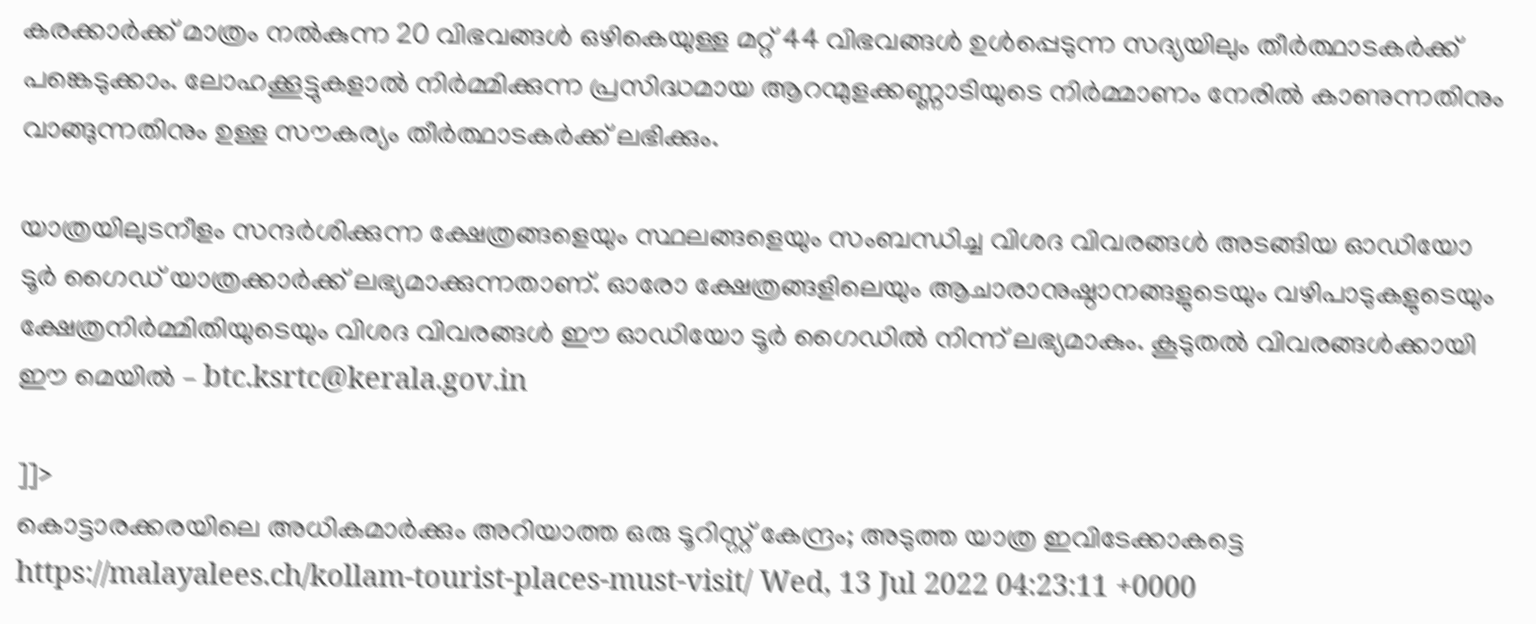കരക്കാർക്ക് മാത്രം നൽകുന്ന 20 വിഭവങ്ങൾ ഒഴികെയുള്ള മറ്റ് 44 വിഭവങ്ങൾ ഉൾപ്പെടുന്ന സദ്യയിലും തീർത്ഥാടകർക്ക് പങ്കെടുക്കാം. ലോഹക്കൂട്ടുകളാൽ നിർമ്മിക്കുന്ന പ്രസിദ്ധമായ ആറന്മുളക്കണ്ണാടിയുടെ നിർമ്മാണം നേരിൽ കാണുന്നതിനും വാങ്ങുന്നതിനും ഉള്ള സൗകര്യം തീർത്ഥാടകർക്ക് ലഭിക്കും.

യാത്രയിലുടനീളം സന്ദർശിക്കുന്ന ക്ഷേത്രങ്ങളെയും സ്ഥലങ്ങളെയും സംബന്ധിച്ച വിശദ വിവരങ്ങൾ അടങ്ങിയ ഓഡിയോ ടൂർ ഗൈഡ് യാത്രക്കാർക്ക് ലഭ്യമാക്കുന്നതാണ്. ഓരോ ക്ഷേത്രങ്ങളിലെയും ആചാരാനുഷ്ഠാനങ്ങളുടെയും വഴിപാടുകളുടെയും ക്ഷേത്രനിർമ്മിതിയുടെയും വിശദ വിവരങ്ങൾ ഈ ഓഡിയോ ടൂർ ഗൈഡിൽ നിന്ന് ലഭ്യമാകും. കൂടുതൽ വിവരങ്ങൾക്കായി ഈ മെയിൽ – btc.ksrtc@kerala.gov.in

]]>
കൊട്ടാരക്കരയിലെ അധികമാർക്കും അറിയാത്ത ഒരു ടൂറിസ്റ്റ് കേന്ദ്രം; അടുത്ത യാത്ര ഇവിടേക്കാകട്ടെ https://malayalees.ch/kollam-tourist-places-must-visit/ Wed, 13 Jul 2022 04:23:11 +0000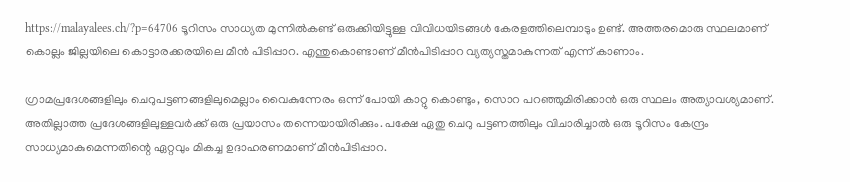https://malayalees.ch/?p=64706 ടൂറിസം സാധ്യത മുന്നിൽകണ്ട് ഒരുക്കിയിട്ടുള്ള വിവിധയിടങ്ങൾ കേരളത്തിലെമ്പാടും ഉണ്ട്. അത്തരമൊരു സ്ഥലമാണ് കൊല്ലം ജില്ലയിലെ കൊട്ടാരക്കരയിലെ മീൻ പിടിപ്പാറ. എന്തുകൊണ്ടാണ് മീൻപിടിപ്പാറ വ്യത്യസ്തമാകുന്നത് എന്ന് കാണാം.

ഗ്രാമപ്രദേശങ്ങളിലും ചെറുപട്ടണങ്ങളിലുമെല്ലാം വൈകുന്നേരം ഒന്ന് പോയി കാറ്റു കൊണ്ടും, സൊറ പറഞ്ഞുമിരിക്കാൻ ഒരു സ്ഥലം അത്യാവശ്യമാണ്. അതില്ലാത്ത പ്രദേശങ്ങളിലുള്ളവർക്ക് ഒരു പ്രയാസം തന്നെയായിരിക്കും. പക്ഷേ ഏതു ചെറു പട്ടണത്തിലും വിചാരിച്ചാൽ ഒരു ടൂറിസം കേന്ദ്രം സാധ്യമാകുമെന്നതിന്റെ ഏറ്റവും മികച്ച ഉദാഹരണമാണ് മീൻപിടിപ്പാറ.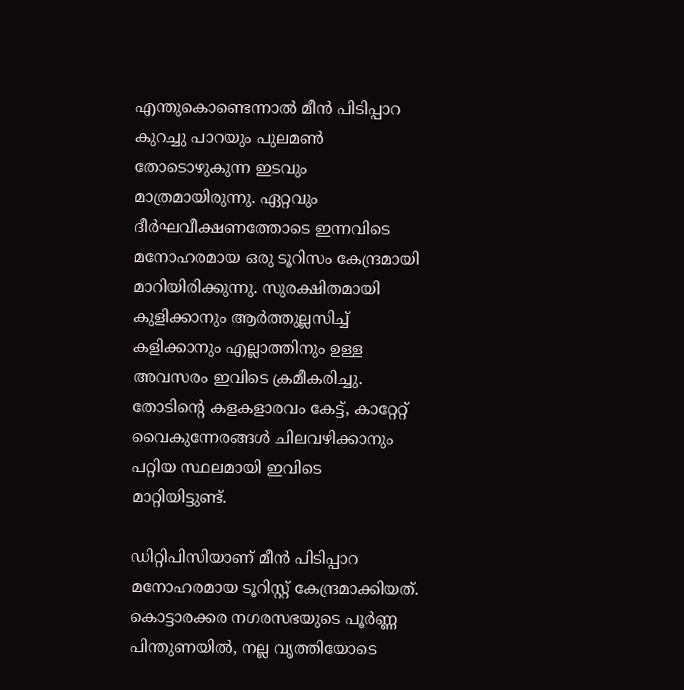എന്തുകൊണ്ടെന്നാൽ മീൻ പിടിപ്പാറ കുറച്ചു പാറയും പുലമൺ തോടൊഴുകുന്ന ഇടവും മാത്രമായിരുന്നു. ഏറ്റവും ദീർഘവീക്ഷണത്തോടെ ഇന്നവിടെ മനോഹരമായ ഒരു ടൂറിസം കേന്ദ്രമായി മാറിയിരിക്കുന്നു. സുരക്ഷിതമായി കുളിക്കാനും ആർത്തുല്ലസിച്ച് കളിക്കാനും എല്ലാത്തിനും ഉള്ള അവസരം ഇവിടെ ക്രമീകരിച്ചു. തോടിന്റെ കളകളാരവം കേട്ട്, കാറ്റേറ്റ് വൈകുന്നേരങ്ങൾ ചിലവഴിക്കാനും പറ്റിയ സ്ഥലമായി ഇവിടെ മാറ്റിയിട്ടുണ്ട്.

ഡിറ്റിപിസിയാണ് മീൻ പിടിപ്പാറ മനോഹരമായ ടൂറിസ്റ്റ് കേന്ദ്രമാക്കിയത്. കൊട്ടാരക്കര നഗരസഭയുടെ പൂർണ്ണ പിന്തുണയിൽ, നല്ല വൃത്തിയോടെ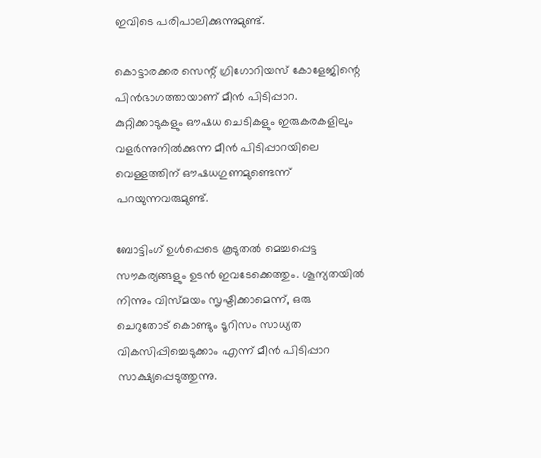ഇവിടെ പരിപാലിക്കുന്നുമുണ്ട്.

കൊട്ടാരക്കര സെന്റ് ഗ്രിഗോറിയസ് കോളേജിന്റെ പിൻഭാഗത്തായാണ് മീൻ പിടിപ്പാറ. കുറ്റിക്കാടുകളും ഔഷധ ചെടികളും ഇരുകരകളിലും വളർന്നുനിൽക്കുന്ന മീൻ പിടിപ്പാറയിലെ വെള്ളത്തിന് ഔഷധഗുണമുണ്ടെന്ന് പറയുന്നവരുമുണ്ട്.

ബോട്ടിംഗ് ഉൾപ്പെടെ കൂടുതൽ മെച്ചപ്പെട്ട സൗകര്യങ്ങളും ഉടൻ ഇവടേക്കെത്തും. ശൂന്യതയിൽ നിന്നും വിസ്മയം സൃഷ്ടിക്കാമെന്ന്, ഒരു ചെറുതോട് കൊണ്ടും ടൂറിസം സാധ്യത വികസിപ്പിച്ചെടുക്കാം എന്ന് മീൻ പിടിപ്പാറ സാക്ഷ്യപ്പെടുത്തുന്നു.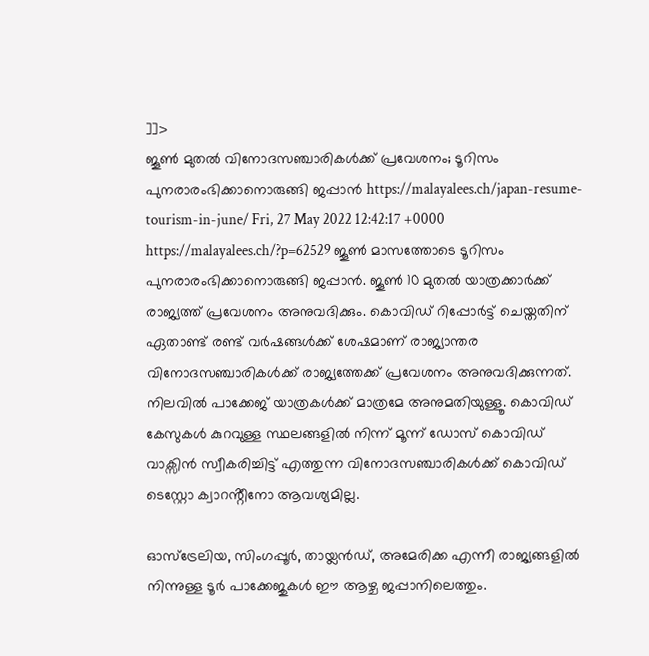]]>
ജൂൺ മുതൽ വിനോദസഞ്ചാരികൾക്ക് പ്രവേശനം; ടൂറിസം പുനരാരംഭിക്കാനൊരുങ്ങി ജപ്പാൻ https://malayalees.ch/japan-resume-tourism-in-june/ Fri, 27 May 2022 12:42:17 +0000 https://malayalees.ch/?p=62529 ജൂൺ മാസത്തോടെ ടൂറിസം പുനരാരംഭിക്കാനൊരുങ്ങി ജപ്പാൻ. ജൂൺ 10 മുതൽ യാത്രക്കാർക്ക് രാജ്യത്ത് പ്രവേശനം അനുവദിക്കും. കൊവിഡ് റിപ്പോർട്ട് ചെയ്തതിന് ഏതാണ്ട് രണ്ട് വർഷങ്ങൾക്ക് ശേഷമാണ് രാജ്യാന്തര വിനോദസഞ്ചാരികൾക്ക് രാജ്യത്തേക്ക് പ്രവേശനം അനുവദിക്കുന്നത്. നിലവിൽ പാക്കേജ് യാത്രകൾക്ക് മാത്രമേ അനുമതിയുള്ളൂ. കൊവിഡ് കേസുകൾ കുറവുള്ള സ്ഥലങ്ങളിൽ നിന്ന് മൂന്ന് ഡോസ് കൊവിഡ് വാക്സിൻ സ്വീകരിച്ചിട്ട് എത്തുന്ന വിനോദസഞ്ചാരികൾക്ക് കൊവിഡ് ടെസ്റ്റോ ക്വാറൻ്റീനോ ആവശ്യമില്ല.

ഓസ്ട്രേലിയ, സിംഗപ്പൂർ, തായ്ലൻഡ്, അമേരിക്ക എന്നീ രാജ്യങ്ങളിൽ നിന്നുള്ള ടൂർ പാക്കേജുകൾ ഈ ആഴ്ച ജപ്പാനിലെത്തും.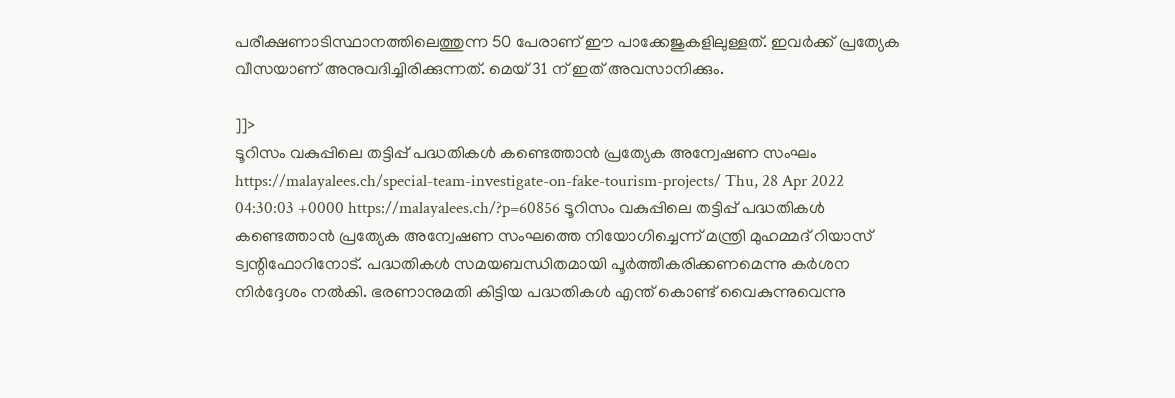പരീക്ഷണാടിസ്ഥാനത്തിലെത്തുന്ന 50 പേരാണ് ഈ പാക്കേജുകളിലുള്ളത്. ഇവർക്ക് പ്രത്യേക വീസയാണ് അനുവദിച്ചിരിക്കുന്നത്. മെയ് 31 ന് ഇത് അവസാനിക്കും.

]]>
ടൂറിസം വകുപ്പിലെ തട്ടിപ്പ് പദ്ധതികൾ കണ്ടെത്താൻ പ്രത്യേക അന്വേഷണ സംഘം https://malayalees.ch/special-team-investigate-on-fake-tourism-projects/ Thu, 28 Apr 2022 04:30:03 +0000 https://malayalees.ch/?p=60856 ടൂറിസം വകുപ്പിലെ തട്ടിപ്പ് പദ്ധതികൾ കണ്ടെത്താൻ പ്രത്യേക അന്വേഷണ സംഘത്തെ നിയോഗിച്ചെന്ന് മന്ത്രി മുഹമ്മദ് റിയാസ് ട്വന്റിഫോറിനോട്. പദ്ധതികൾ സമയബന്ധിതമായി പൂർത്തീകരിക്കണമെന്നു കർശന നിർദ്ദേശം നൽകി. ഭരണാനുമതി കിട്ടിയ പദ്ധതികൾ എന്ത് കൊണ്ട് വൈകുന്നുവെന്നു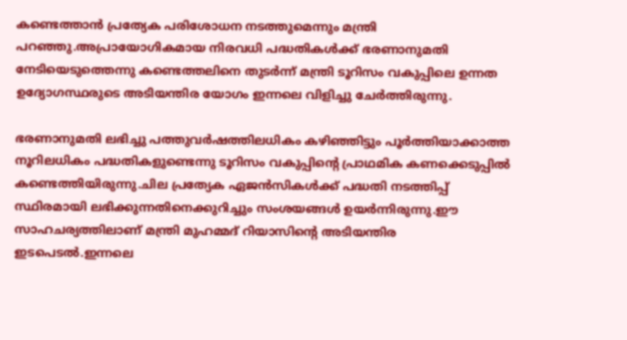കണ്ടെത്താൻ പ്രത്യേക പരിശോധന നടത്തുമെന്നും മന്ത്രി പറഞ്ഞു.അപ്രായോഗികമായ നിരവധി പദ്ധതികൾക്ക് ഭരണാനുമതി നേടിയെടുത്തെന്നു കണ്ടെത്തലിനെ തുടർന്ന് മന്ത്രി ടൂറിസം വകുപ്പിലെ ഉന്നത ഉദ്യോഗസ്ഥരുടെ അടിയന്തിര യോഗം ഇന്നലെ വിളിച്ചു ചേർത്തിരുന്നു.

ഭരണാനുമതി ലഭിച്ചു പത്തുവർഷത്തിലധികം കഴിഞ്ഞിട്ടും പൂർത്തിയാക്കാത്ത നൂറിലധികം പദ്ധതികളുണ്ടെന്നു ടൂറിസം വകുപ്പിന്റെ പ്രാഥമിക കണക്കെടുപ്പിൽ കണ്ടെത്തിയിരുന്നു.ചില പ്രത്യേക ഏജൻസികൾക്ക് പദ്ധതി നടത്തിപ്പ് സ്ഥിരമായി ലഭിക്കുന്നതിനെക്കുറിച്ചും സംശയങ്ങൾ ഉയർന്നിരുന്നു.ഈ സാഹചര്യത്തിലാണ് മന്ത്രി മുഹമ്മദ് റിയാസിന്റെ അടിയന്തിര ഇടപെടൽ.ഇന്നലെ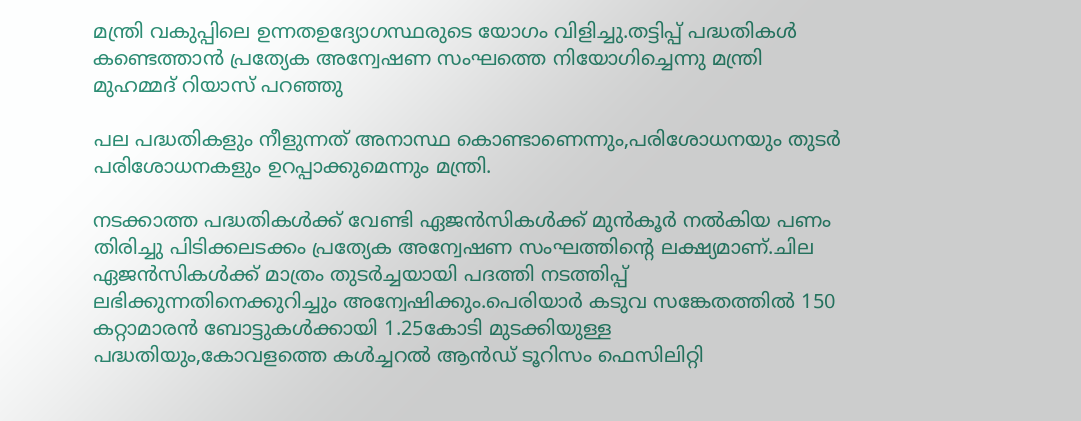മന്ത്രി വകുപ്പിലെ ഉന്നതഉദ്യോഗസ്ഥരുടെ യോഗം വിളിച്ചു.തട്ടിപ്പ് പദ്ധതികൾ കണ്ടെത്താൻ പ്രത്യേക അന്വേഷണ സംഘത്തെ നിയോഗിച്ചെന്നു മന്ത്രി മുഹമ്മദ് റിയാസ് പറഞ്ഞു

പല പദ്ധതികളും നീളുന്നത് അനാസ്ഥ കൊണ്ടാണെന്നും,പരിശോധനയും തുടർ പരിശോധനകളും ഉറപ്പാക്കുമെന്നും മന്ത്രി.

നടക്കാത്ത പദ്ധതികൾക്ക് വേണ്ടി ഏജൻസികൾക്ക് മുൻകൂർ നൽകിയ പണം തിരിച്ചു പിടിക്കലടക്കം പ്രത്യേക അന്വേഷണ സംഘത്തിന്റെ ലക്ഷ്യമാണ്.ചില ഏജൻസികൾക്ക് മാത്രം തുടർച്ചയായി പദത്തി നടത്തിപ്പ് ലഭിക്കുന്നതിനെക്കുറിച്ചും അന്വേഷിക്കും.പെരിയാർ കടുവ സങ്കേതത്തിൽ 150 കറ്റാമാരൻ ബോട്ടുകൾക്കായി 1.25കോടി മുടക്കിയുള്ള പദ്ധതിയും,കോവളത്തെ കൾച്ചറൽ ആൻഡ് ടൂറിസം ഫെസിലിറ്റി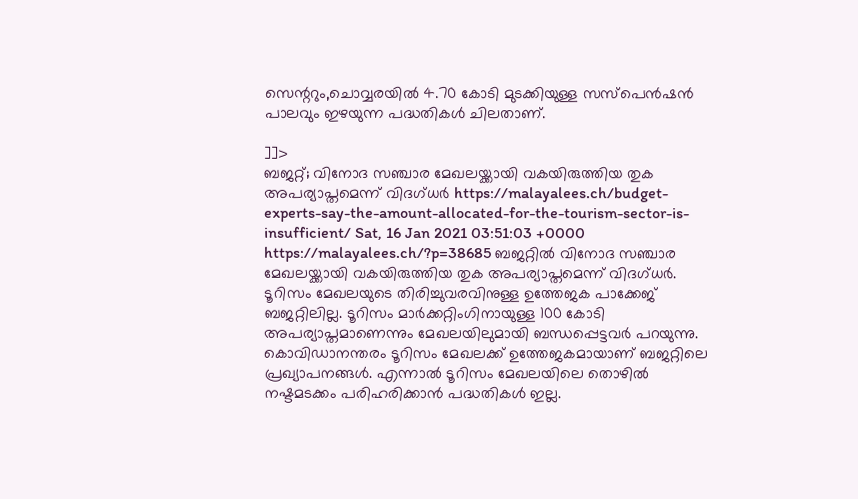സെന്ററും,ചൊവ്വരയിൽ 4.70 കോടി മുടക്കിയുള്ള സസ്‌പെൻഷൻ പാലവും ഇഴയുന്ന പദ്ധതികൾ ചിലതാണ്.

]]>
ബജറ്റ്; വിനോദ സഞ്ചാര മേഖലയ്ക്കായി വകയിരുത്തിയ തുക അപര്യാപ്തമെന്ന് വിദഗ്ധര്‍ https://malayalees.ch/budget-experts-say-the-amount-allocated-for-the-tourism-sector-is-insufficient/ Sat, 16 Jan 2021 03:51:03 +0000 https://malayalees.ch/?p=38685 ബജറ്റില്‍ വിനോദ സഞ്ചാര മേഖലയ്ക്കായി വകയിരുത്തിയ തുക അപര്യാപ്തമെന്ന് വിദഗ്ധര്‍. ടൂറിസം മേഖലയുടെ തിരിച്ചുവരവിനുള്ള ഉത്തേജക പാക്കേജ് ബജറ്റിലില്ല. ടൂറിസം മാര്‍ക്കറ്റിംഗിനായുള്ള 100 കോടി അപര്യാപ്തമാണെന്നും മേഖലയിലുമായി ബന്ധപ്പെട്ടവര്‍ പറയുന്നു. കൊവിഡാനന്തരം ടൂറിസം മേഖലക്ക് ഉത്തേജകമായാണ് ബജറ്റിലെ പ്രഖ്യാപനങ്ങള്‍. എന്നാല്‍ ടൂറിസം മേഖലയിലെ തൊഴില്‍ നഷ്ടമടക്കം പരിഹരിക്കാന്‍ പദ്ധതികള്‍ ഇല്ല.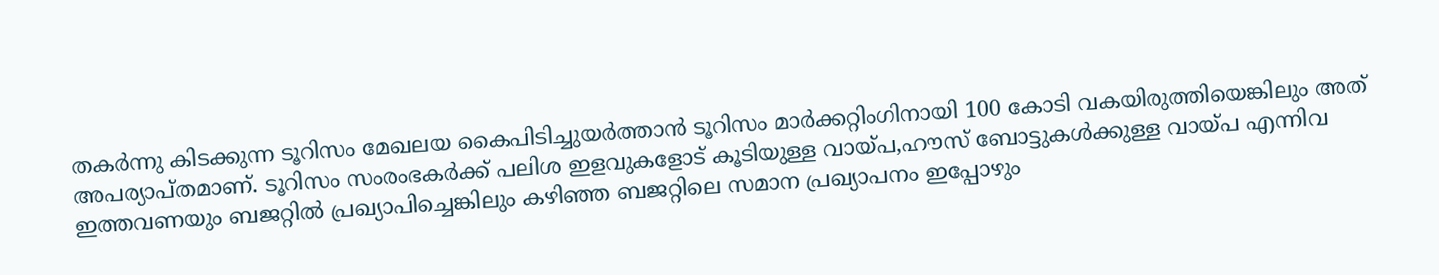തകര്‍ന്നു കിടക്കുന്ന ടൂറിസം മേഖലയ കൈപിടിച്ചുയര്‍ത്താന്‍ ടൂറിസം മാര്‍ക്കറ്റിംഗിനായി 100 കോടി വകയിരുത്തിയെങ്കിലും അത് അപര്യാപ്തമാണ്. ടൂറിസം സംരംഭകര്‍ക്ക് പലിശ ഇളവുകളോട് കൂടിയുള്ള വായ്പ,ഹൗസ് ബോട്ടുകള്‍ക്കുള്ള വായ്പ എന്നിവ ഇത്തവണയും ബജറ്റില്‍ പ്രഖ്യാപിച്ചെങ്കിലും കഴിഞ്ഞ ബജറ്റിലെ സമാന പ്രഖ്യാപനം ഇപ്പോഴും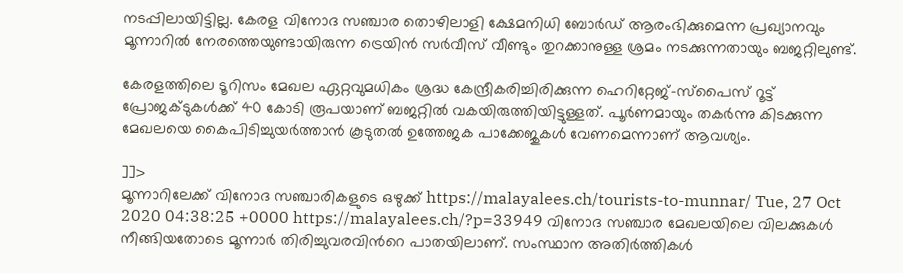നടപ്പിലായിട്ടില്ല. കേരള വിനോദ സഞ്ചാര തൊഴിലാളി ക്ഷേമനിധി ബോര്‍ഡ് ആരംഭിക്കുമെന്ന പ്രഖ്യാനവും മൂന്നാറില്‍ നേരത്തെയുണ്ടായിരുന്ന ട്രെയിന്‍ സര്‍വീസ് വീണ്ടും തുറക്കാനുള്ള ശ്രമം നടക്കുന്നതായും ബജറ്റിലുണ്ട്.

കേരളത്തിലെ ടൂറിസം മേഖല ഏറ്റവുമധികം ശ്രദ്ധ കേന്ദ്രീകരിച്ചിരിക്കുന്ന ഹെറിറ്റേജ്-സ്പൈസ് റൂട്ട് പ്രോജക്ടുകള്‍ക്ക് 40 കോടി രൂപയാണ് ബജറ്റില്‍ വകയിരുത്തിയിട്ടുള്ളത്. പൂര്‍ണമായും തകര്‍ന്നു കിടക്കുന്ന മേഖലയെ കൈപിടിച്ചുയര്‍ത്താന്‍ കൂടുതല്‍ ഉത്തേജക പാക്കേജുകള്‍ വേണമെന്നാണ് ആവശ്യം.

]]>
മൂന്നാറിലേക്ക് വിനോദ സഞ്ചാരികളുടെ ഒഴുക്ക് https://malayalees.ch/tourists-to-munnar/ Tue, 27 Oct 2020 04:38:25 +0000 https://malayalees.ch/?p=33949 വിനോദ സഞ്ചാര മേഖലയിലെ വിലക്കുകള്‍ നീങ്ങിയതോടെ മൂന്നാര്‍ തിരിച്ചുവരവിന്‍റെ പാതയിലാണ്. സംസ്ഥാന അതിര്‍ത്തികള്‍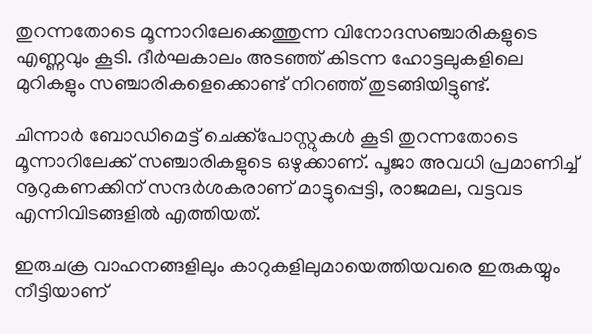തുറന്നതോടെ മൂന്നാറിലേക്കെത്തുന്ന വിനോദസഞ്ചാരികളുടെ എണ്ണവും കൂടി. ദീര്‍ഘകാലം അടഞ്ഞ് കിടന്ന ഹോട്ടലുകളിലെ മുറികളും സഞ്ചാരികളെക്കൊണ്ട് നിറഞ്ഞ് തുടങ്ങിയിട്ടുണ്ട്.

ചിന്നാര്‍ ബോഡിമെട്ട് ചെക്ക്‌പോസ്റ്റുകള്‍ കൂടി തുറന്നതോടെ മൂന്നാറിലേക്ക് സഞ്ചാരികളുടെ ഒഴുക്കാണ്. പൂജാ അവധി പ്രമാണിച്ച് നൂറുകണക്കിന് സന്ദര്‍ശകരാണ് മാട്ടുപ്പെട്ടി, രാജമല, വട്ടവട എന്നിവിടങ്ങളില്‍ എത്തിയത്.

ഇരുചക്ര വാഹനങ്ങളിലും കാറുകളിലുമായെത്തിയവരെ ഇരുകയ്യും നീട്ടിയാണ്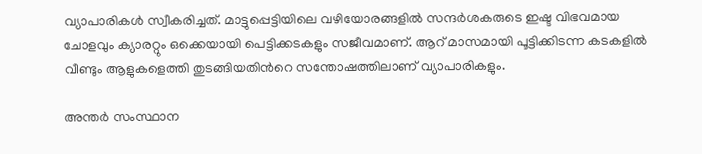വ്യാപാരികള്‍ സ്വീകരിച്ചത്. മാട്ടുപ്പെട്ടിയിലെ വഴിയോരങ്ങളില്‍ സന്ദര്‍ശകരുടെ ഇഷ്ട വിഭവമായ ചോളവും ക്യാരറ്റും ഒക്കെയായി പെട്ടിക്കടകളും സജീവമാണ്. ആറ് മാസമായി പൂട്ടിക്കിടന്ന കടകളില്‍ വീണ്ടും ആളുകളെത്തി തുടങ്ങിയതിന്‍റെ സന്തോഷത്തിലാണ് വ്യാപാരികളും.

അന്തര്‍ സംസ്ഥാന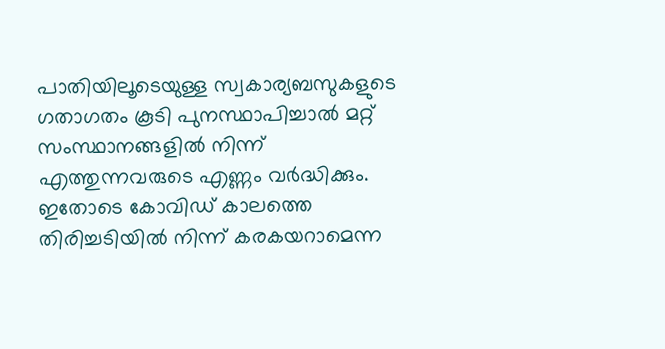പാതിയിലൂടെയുള്ള സ്വകാര്യബസുകളുടെ ഗതാഗതം കൂടി പുനസ്ഥാപിച്ചാല്‍ മറ്റ് സംസ്ഥാനങ്ങളില്‍ നിന്ന് എത്തുന്നവരുടെ എണ്ണം വര്‍ദ്ധിക്കും. ഇതോടെ കോവിഡ് കാലത്തെ തിരിച്ചടിയില്‍ നിന്ന് കരകയറാമെന്ന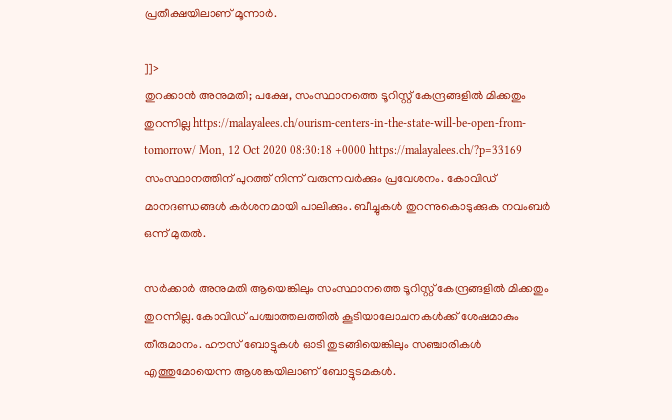പ്രതീക്ഷയിലാണ് മൂന്നാര്‍.

]]>
തുറക്കാൻ അനുമതി; പക്ഷേ, സംസ്ഥാനത്തെ ടൂറിസ്റ്റ് കേന്ദ്രങ്ങളിൽ മിക്കതും തുറന്നില്ല https://malayalees.ch/ourism-centers-in-the-state-will-be-open-from-tomorrow/ Mon, 12 Oct 2020 08:30:18 +0000 https://malayalees.ch/?p=33169 സംസ്ഥാനത്തിന് പുറത്ത് നിന്ന് വരുന്നവര്‍ക്കും പ്രവേശനം. കോവിഡ് മാനദണ്ഡങ്ങള്‍ കര്‍ശനമായി പാലിക്കും. ബീച്ചുകള്‍ തുറന്നുകൊടുക്കുക നവംബര്‍ ഒന്ന് മുതല്‍.

സർക്കാർ അനുമതി ആയെങ്കിലും സംസ്ഥാനത്തെ ടൂറിസ്റ്റ് കേന്ദ്രങ്ങളിൽ മിക്കതും തുറന്നില്ല. കോവിഡ് പശ്ചാത്തലത്തിൽ കൂടിയാലോചനകൾക്ക് ശേഷമാകും തീരുമാനം. ഹൗസ് ബോട്ടുകൾ ഓടി തുടങ്ങിയെങ്കിലും സഞ്ചാരികൾ എത്തുമോയെന്ന ആശങ്കയിലാണ് ബോട്ടുടമകൾ.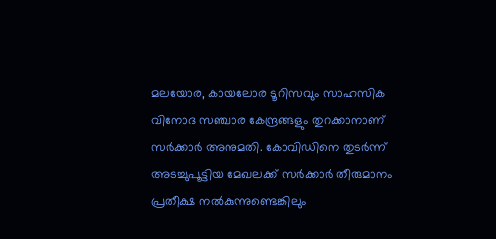മലയോര, കായലോര ടൂറിസവും സാഹസിക വിനോദ സഞ്ചാര കേന്ദ്രങ്ങളും തുറക്കാനാണ് സർക്കാർ അനുമതി. കോവിഡിനെ തുടർന്ന് അടച്ചുപൂട്ടിയ മേഖലക്ക് സർക്കാർ തീരുമാനം പ്രതീക്ഷ നൽകുന്നുണ്ടെങ്കിലും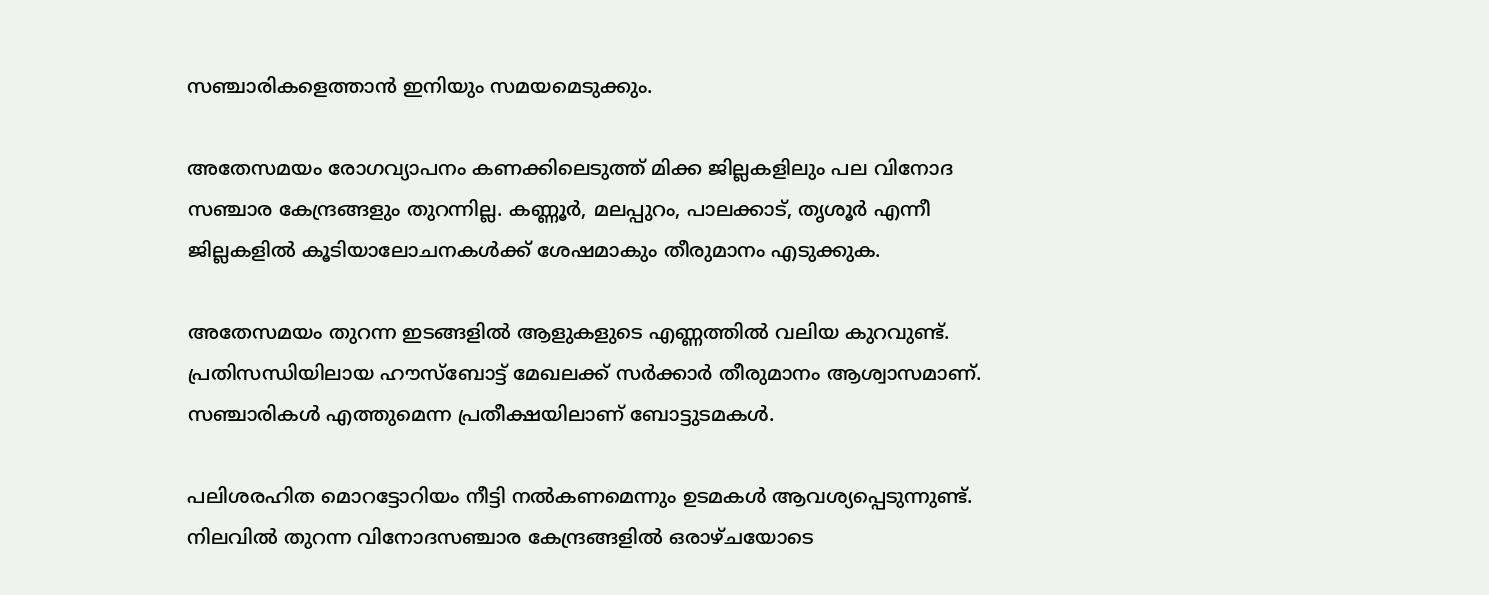സഞ്ചാരികളെത്താൻ ഇനിയും സമയമെടുക്കും.

അതേസമയം രോഗവ്യാപനം കണക്കിലെടുത്ത് മിക്ക ജില്ലകളിലും പല വിനോദ സഞ്ചാര കേന്ദ്രങ്ങളും തുറന്നില്ല. കണ്ണൂർ, മലപ്പുറം, പാലക്കാട്, തൃശൂർ എന്നീ ജില്ലകളിൽ കൂടിയാലോചനകൾക്ക് ശേഷമാകും തീരുമാനം എടുക്കുക.

അതേസമയം തുറന്ന ഇടങ്ങളിൽ ആളുകളുടെ എണ്ണത്തിൽ വലിയ കുറവുണ്ട്. പ്രതിസന്ധിയിലായ ഹൗസ്ബോട്ട് മേഖലക്ക് സർക്കാർ തീരുമാനം ആശ്വാസമാണ്. സഞ്ചാരികൾ എത്തുമെന്ന പ്രതീക്ഷയിലാണ് ബോട്ടുടമകൾ.

പലിശരഹിത മൊറട്ടോറിയം നീട്ടി നൽകണമെന്നും ഉടമകൾ ആവശ്യപ്പെടുന്നുണ്ട്. നിലവിൽ തുറന്ന വിനോദസഞ്ചാര കേന്ദ്രങ്ങളിൽ ഒരാഴ്ചയോടെ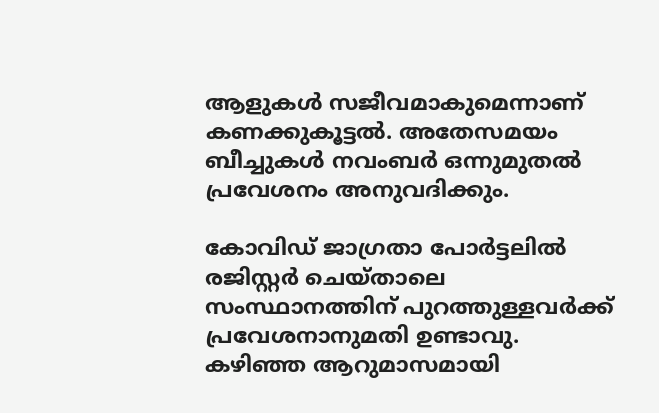ആളുകൾ സജീവമാകുമെന്നാണ് കണക്കുകൂട്ടൽ. അതേസമയം ബീച്ചുകൾ നവംബർ ഒന്നുമുതൽ പ്രവേശനം അനുവദിക്കും.

കോവിഡ് ജാഗ്രതാ പോര്‍ട്ടലില്‍ രജിസ്റ്റര്‍ ചെയ്താലെ സംസ്ഥാനത്തിന് പുറത്തുള്ളവര്‍ക്ക് പ്രവേശനാനുമതി ഉണ്ടാവു. കഴിഞ്ഞ ആറുമാസമായി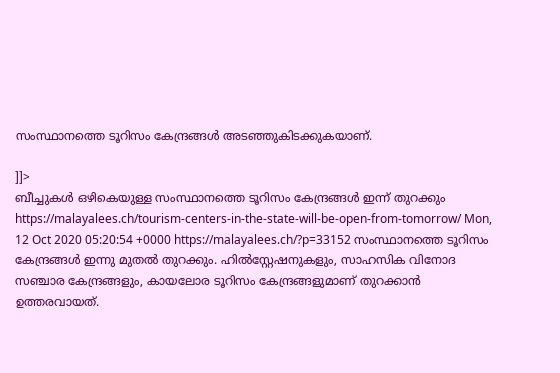സംസ്ഥാനത്തെ ടൂറിസം കേന്ദ്രങ്ങള്‍ അടഞ്ഞുകിടക്കുകയാണ്.

]]>
ബീച്ചുകള്‍ ഒഴികെയുള്ള സംസ്ഥാനത്തെ ടൂറിസം കേന്ദ്രങ്ങള്‍ ഇന്ന് തുറക്കും https://malayalees.ch/tourism-centers-in-the-state-will-be-open-from-tomorrow/ Mon, 12 Oct 2020 05:20:54 +0000 https://malayalees.ch/?p=33152 സംസ്ഥാനത്തെ ടൂറിസം കേന്ദ്രങ്ങള്‍ ഇന്നു മുതല്‍ തുറക്കും. ഹില്‍സ്റ്റേഷനുകളും, സാഹസിക വിനോദ സഞ്ചാര കേന്ദ്രങ്ങളും, കായലോര ടൂറിസം കേന്ദ്രങ്ങളുമാണ് തുറക്കാന്‍ ഉത്തരവായത്.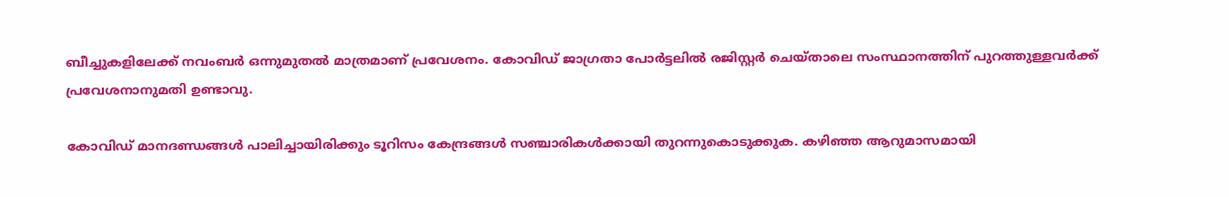ബീച്ചുകളിലേക്ക് നവംബര്‍ ഒന്നുമുതല്‍ മാത്രമാണ് പ്രവേശനം. കോവിഡ് ജാഗ്രതാ പോര്‍ട്ടലില്‍ രജിസ്റ്റര്‍ ചെയ്താലെ സംസ്ഥാനത്തിന് പുറത്തുള്ളവര്‍ക്ക് പ്രവേശനാനുമതി ഉണ്ടാവു.

കോവിഡ് മാനദണ്ഡങ്ങള്‍ പാലിച്ചായിരിക്കും ടൂറിസം കേന്ദ്രങ്ങള്‍ സഞ്ചാരികള്‍ക്കായി തുറന്നുകൊടുക്കുക. കഴിഞ്ഞ ആറുമാസമായി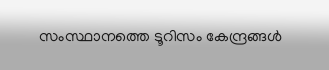സംസ്ഥാനത്തെ ടൂറിസം കേന്ദ്രങ്ങള്‍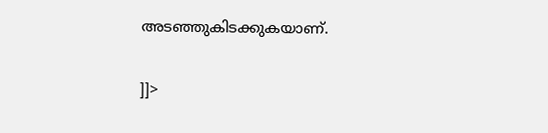അടഞ്ഞുകിടക്കുകയാണ്.

]]>